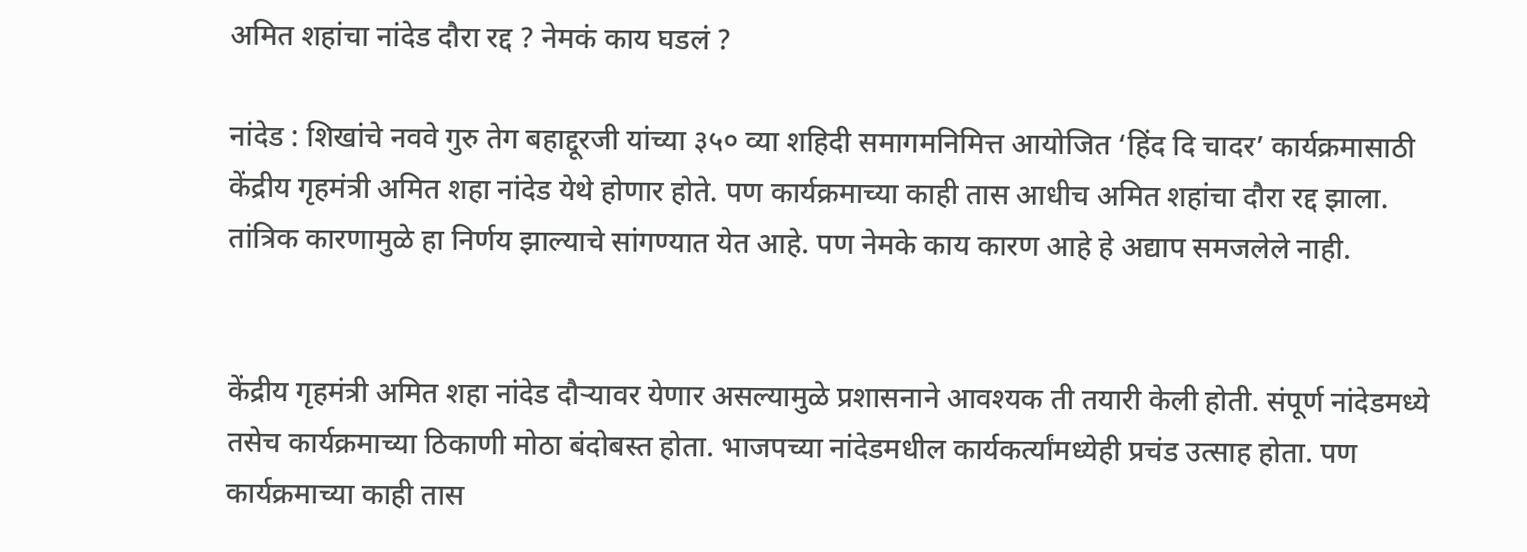अमित शहांचा नांदेड दौरा रद्द ? नेमकं काय घडलं ?

नांदेड : शिखांचे नववे गुरु तेग बहाद्दूरजी यांच्या ३५० व्या शहिदी समागमनिमित्त आयोजित ‘हिंद दि चादर’ कार्यक्रमासाठी केंद्रीय गृहमंत्री अमित शहा नांदेड येथे होणार होते. पण कार्यक्रमाच्या काही तास आधीच अमित शहांचा दौरा रद्द झाला. तांत्रिक कारणामुळे हा निर्णय झाल्याचे सांगण्यात येत आहे. पण नेमके काय कारण आहे हे अद्याप समजलेले नाही.


केंद्रीय गृहमंत्री अमित शहा नांदेड दौऱ्यावर येणार असल्यामुळे प्रशासनाने आवश्यक ती तयारी केली होती. संपूर्ण नांदेडमध्ये तसेच कार्यक्रमाच्या ठिकाणी मोठा बंदोबस्त होता. भाजपच्या नांदेडमधील कार्यकर्त्यांमध्येही प्रचंड उत्साह होता. पण कार्यक्रमाच्या काही तास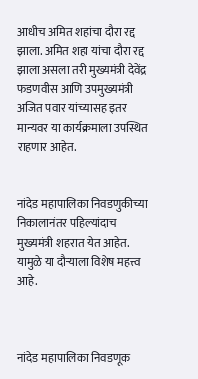आधीच अमित शहांचा दौरा रद्द झाला. अमित शहा यांचा दौरा रद्द झाला असला तरी मुख्यमंत्री देवेंद्र फडणवीस आणि उपमुख्यमंत्री अजित पवार यांच्यासह इतर मान्यवर या कार्यक्रमाला उपस्थित राहणार आहेत.


नांदेड महापालिका निवडणुकीच्या निकालानंतर पहिल्यांदाच मुख्यमंत्री शहरात येत आहेत. यामुळे या दौऱ्याला विशेष महत्त्व आहे.



नांदेड महापालिका निवडणूक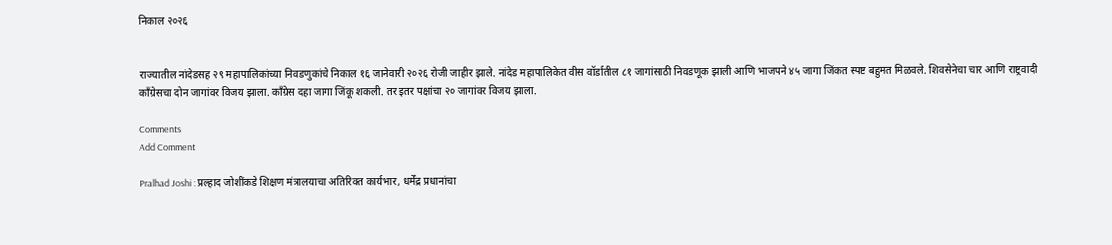निकाल २०२६


राज्यातील नांदेडसह २९ महापालिकांच्या निवडणुकांचे निकाल १६ जानेवारी २०२६ रोजी जाहीर झाले. नांदेड महापालिकेत वीस वॉर्डातील ८१ जागांसाठी निवडणूक झाली आणि भाजपने ४५ जागा जिंकत स्पष्ट बहुमत मिळवले. शिवसेनेचा चार आणि राष्ट्रवादी काँग्रेसचा दोन जागांवर विजय झाला. काँग्रेस दहा जागा जिंकू शकली. तर इतर पक्षांचा २० जागांवर विजय झाला.

Comments
Add Comment

Pralhad Joshi : प्रल्हाद जोशींकडे शिक्षण मंत्रालयाचा अतिरिक्त कार्यभार, धर्मेंद्र प्रधानांचा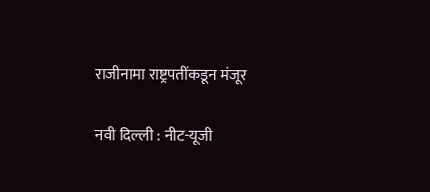राजीनामा राष्ट्रपतींकडून मंजूर

नवी दिल्ली : नीट-यूजी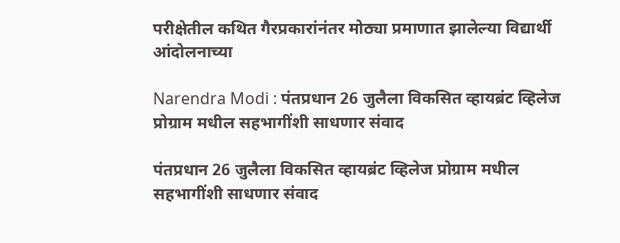परीक्षेतील कथित गैरप्रकारांनंतर मोठ्या प्रमाणात झालेल्या विद्यार्थी आंदोलनाच्या

Narendra Modi : पंतप्रधान 26 जुलैला विकसित व्हायब्रंट व्हिलेज प्रोग्राम मधील सहभागींशी साधणार संवाद

पंतप्रधान 26 जुलैला विकसित व्हायब्रंट व्हिलेज प्रोग्राम मधील सहभागींशी साधणार संवाद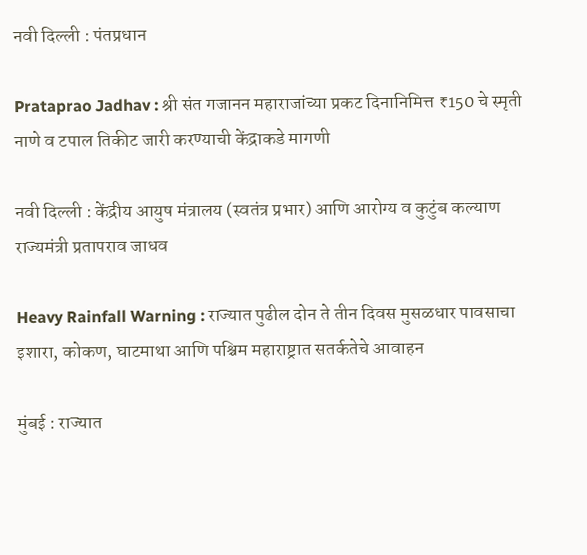नवी दिल्ली : पंतप्रधान

Prataprao Jadhav : श्री संत गजानन महाराजांच्या प्रकट दिनानिमित्त ₹150 चे स्मृती नाणे व टपाल तिकीट जारी करण्याची केंद्राकडे मागणी

नवी दिल्ली : केंद्रीय आयुष मंत्रालय (स्वतंत्र प्रभार) आणि आरोग्य व कुटुंब कल्याण राज्यमंत्री प्रतापराव जाधव

Heavy Rainfall Warning : राज्यात पुढील दोन ते तीन दिवस मुसळधार पावसाचा इशारा, कोकण, घाटमाथा आणि पश्चिम महाराष्ट्रात सतर्कतेचे आवाहन

मुंबई : राज्यात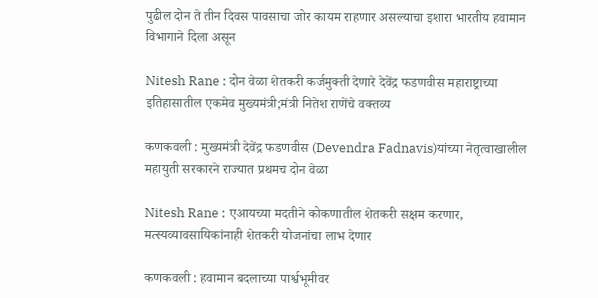पुढील दोन ते तीन दिवस पावसाचा जोर कायम राहणार असल्याचा इशारा भारतीय हवामान विभागाने दिला असून

Nitesh Rane : दोन वेळा शेतकरी कर्जमुक्ती देणारे देवेंद्र फडणवीस महाराष्ट्राच्या इतिहासातील एकमेव मुख्यमंत्री;मंत्री नितेश राणेंचे वक्तव्य

कणकवली : मुख्यमंत्री देवेंद्र फडणवीस (Devendra Fadnavis)यांच्या नेतृत्वाखालील महायुती सरकारने राज्यात प्रथमच दोन वेळा

Nitesh Rane : एआयच्या मदतीने कोकणातील शेतकरी सक्षम करणार, मत्स्यव्यावसायिकांनाही शेतकरी योजनांचा लाभ देणार

कणकवली : हवामान बदलाच्या पार्श्वभूमीवर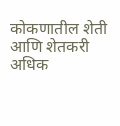कोकणातील शेती आणि शेतकरी अधिक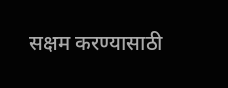सक्षम करण्यासाठी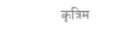कृत्रिम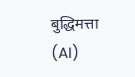बुद्धिमत्ता (AI)